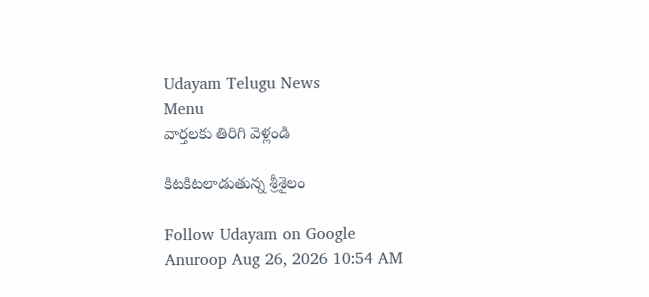Udayam Telugu News
Menu
వార్తలకు తిరిగి వెళ్లండి

కిటకిటలాడుతున్న శ్రీశైలం

Follow Udayam on Google
Anuroop Aug 26, 2026 10:54 AM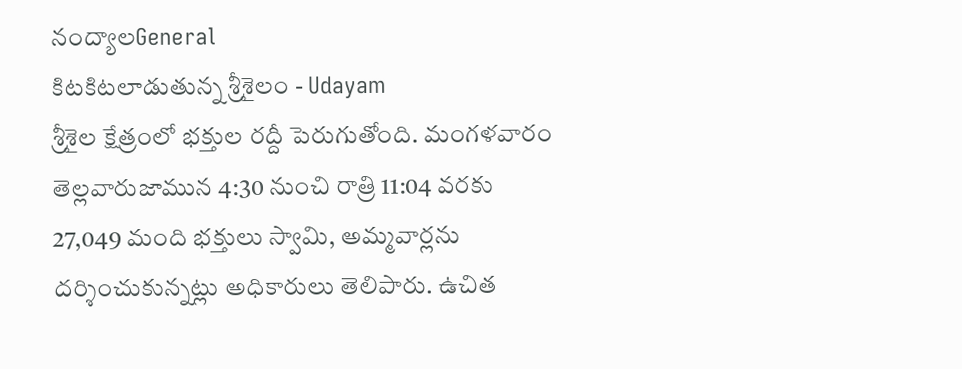నంద్యాలGeneral
కిటకిటలాడుతున్న శ్రీశైలం - Udayam
శ్రీశైల క్షేత్రంలో భక్తుల రద్దీ పెరుగుతోంది. మంగళవారం తెల్లవారుజామున 4:30 నుంచి రాత్రి 11:04 వరకు 27,049 మంది భక్తులు స్వామి, అమ్మవార్లను దర్శించుకున్నట్లు అధికారులు తెలిపారు. ఉచిత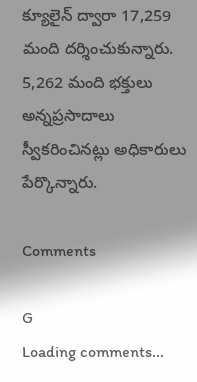క్యూలైన్ ద్వారా 17,259 మంది దర్శించుకున్నారు. 5,262 మంది భక్తులు అన్నప్రసాదాలు స్వీకరించినట్లు అధికారులు పేర్కొన్నారు.

Comments

G
Loading comments...